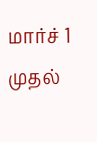மார்ச் 1 முதல்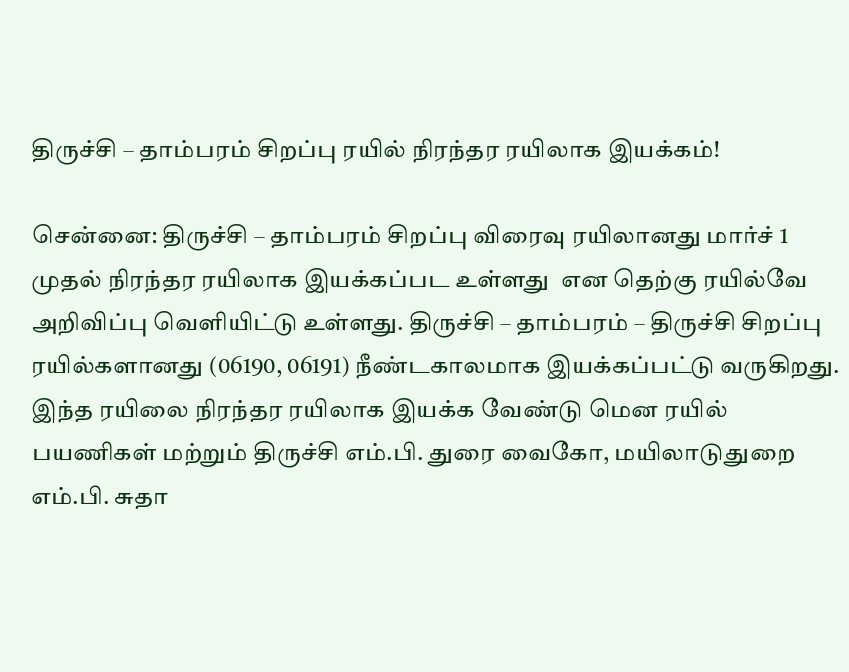திருச்சி – தாம்பரம் சிறப்பு ரயில் நிரந்தர ரயிலாக இயக்கம்!

சென்னை: திருச்சி – தாம்பரம் சிறப்பு விரைவு ரயிலானது மார்ச் 1 முதல் நிரந்தர ரயிலாக இயக்கப்பட உள்ளது  என தெற்கு ரயில்வே அறிவிப்பு வெளியிட்டு உள்ளது. திருச்சி – தாம்பரம் – திருச்சி சிறப்பு ரயில்களானது (06190, 06191) நீண்டகாலமாக இயக்கப்பட்டு வருகிறது. இந்த ரயிலை நிரந்தர ரயிலாக இயக்க வேண்டு மென ரயில் பயணிகள் மற்றும் திருச்சி எம்.பி. துரை வைகோ, மயிலாடுதுறை எம்.பி. சுதா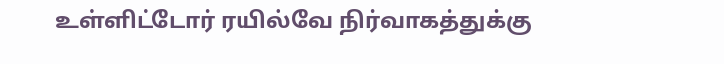உள்ளிட்டோர் ரயில்வே நிர்வாகத்துக்கு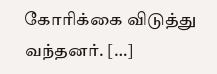கோரிக்கை விடுத்து வந்தனர். […]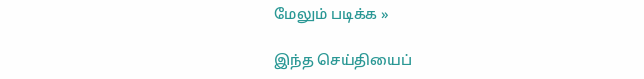மேலும் படிக்க »

இந்த செய்தியைப்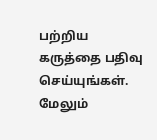பற்றிய கருத்தை பதிவு செய்யுங்கள். மேலும்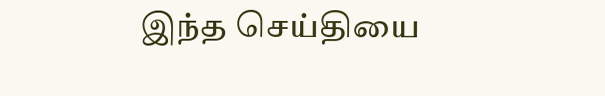இந்த செய்தியை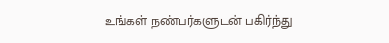உங்கள் நண்பர்களுடன் பகிர்ந்து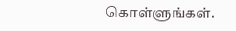கொள்ளுங்கள்.